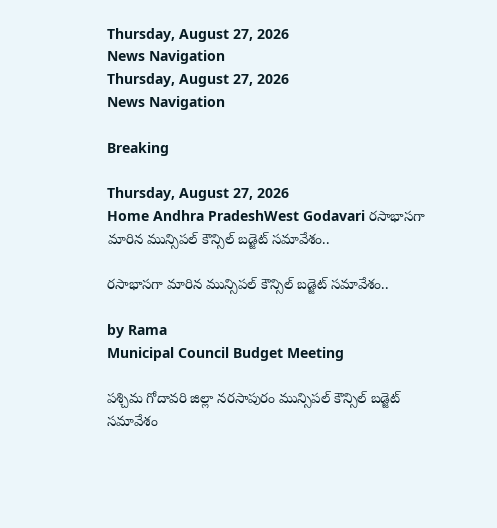Thursday, August 27, 2026
News Navigation
Thursday, August 27, 2026
News Navigation

Breaking

Thursday, August 27, 2026
Home Andhra PradeshWest Godavari రసాభాసగా మారిన మున్సిపల్ కౌన్సిల్ బడ్జెట్ సమావేశం..

రసాభాసగా మారిన మున్సిపల్ కౌన్సిల్ బడ్జెట్ సమావేశం..

by Rama
Municipal Council Budget Meeting

పశ్చిమ గోదావరి జిల్లా నరసాపురం మున్సిపల్ కౌన్సిల్ బడ్జెట్ సమావేశం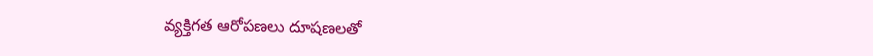వ్యక్తిగత ఆరోపణలు దూషణలతో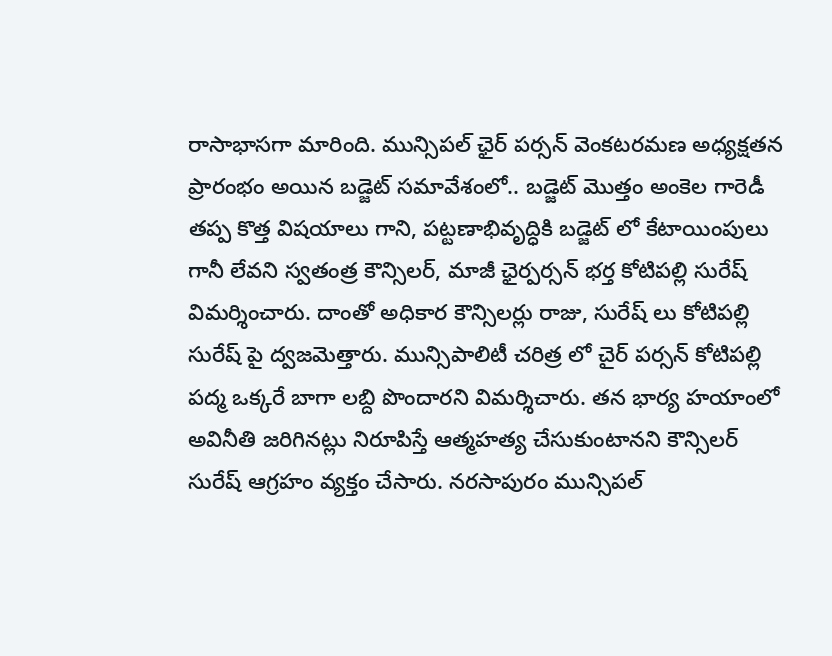రాసాభాసగా మారింది. మున్సిపల్ ఛైర్ పర్సన్ వెంకటరమణ అధ్యక్షతన ప్రారంభం అయిన బడ్జెట్ సమావేశంలో.. బడ్జెట్ మొత్తం అంకెల గారెడీ తప్ప కొత్త విషయాలు గాని, పట్టణాభివృద్ధికి బడ్జెట్ లో కేటాయింపులు గానీ లేవని స్వతంత్ర కౌన్సిలర్, మాజీ ఛైర్పర్సన్ భర్త కోటిపల్లి సురేష్ విమర్శించారు. దాంతో అధికార కౌన్సిలర్లు రాజు, సురేష్ లు కోటిపల్లి సురేష్ పై ద్వజమెత్తారు. మున్సిపాలిటీ చరిత్ర లో చైర్ పర్సన్ కోటిపల్లి పద్మ ఒక్కరే బాగా లబ్ది పొందారని విమర్శిచారు. తన భార్య హయాంలో అవినీతి జరిగినట్లు నిరూపిస్తే ఆత్మహత్య చేసుకుంటానని కౌన్సిలర్ సురేష్ ఆగ్రహం వ్యక్తం చేసారు. నరసాపురం మున్సిపల్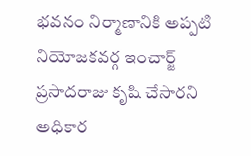భవనం నిర్మాణానికి అప్పటి నియోజకవర్గ ఇంచార్జ్ ప్రసాదరాజు కృషి చేసారని అధికార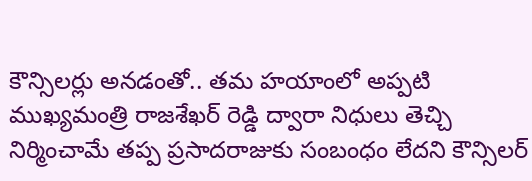కౌన్సిలర్లు అనడంతో.. తమ హయాంలో అప్పటి ముఖ్యమంత్రి రాజశేఖర్ రెడ్డి ద్వారా నిధులు తెచ్చి నిర్మించామే తప్ప ప్రసాదరాజుకు సంబంధం లేదని కౌన్సిలర్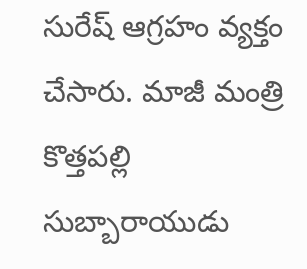సురేష్ ఆగ్రహం వ్యక్తం చేసారు. మాజీ మంత్రి కొత్తపల్లి సుబ్బారాయుడు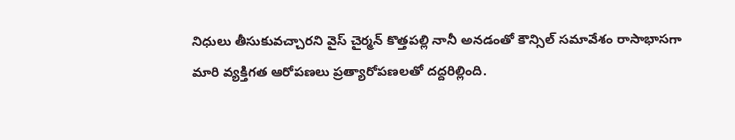నిధులు తీసుకువచ్చారని వైస్ చైర్మన్ కొత్తపల్లి నానీ అనడంతో కౌన్సిల్ సమావేశం రాసాభాసగా మారి వ్యక్తిగత ఆరోపణలు ప్రత్యారోపణలతో దద్దరిల్లింది.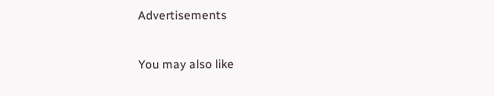Advertisements

You may also like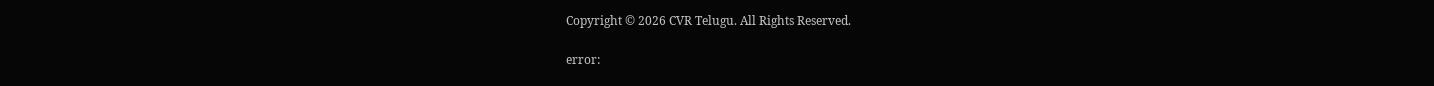Copyright © 2026 CVR Telugu. All Rights Reserved.

error: